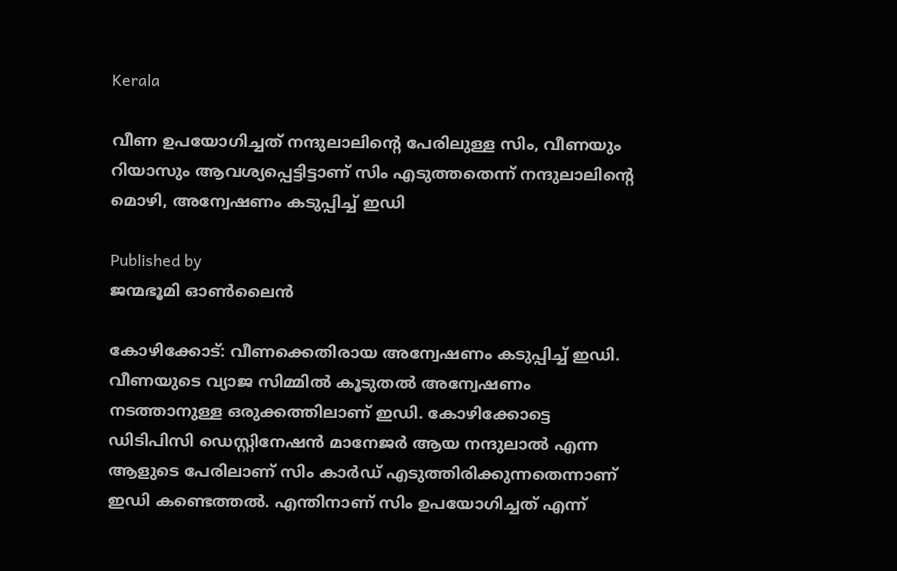Kerala

വീണ ഉപയോഗിച്ചത് നന്ദുലാലിന്റെ പേരിലുള്ള സിം, വീണയും റിയാസും ആവശ്യപ്പെട്ടിട്ടാണ് സിം എടുത്തതെന്ന് നന്ദുലാലിന്റെ മൊഴി, അന്വേഷണം കടുപ്പിച്ച് ഇ‍ഡി

Published by
ജന്മഭൂമി ഓണ്‍ലൈന്‍

കോഴിക്കോട്: വീണക്കെതിരായ അന്വേഷണം കടുപ്പിച്ച് ഇഡി. വീണയുടെ വ്യാജ സിമ്മിൽ കൂടുതൽ അന്വേഷണം നടത്താനുള്ള ഒരുക്കത്തിലാണ് ഇ‍ഡി. കോഴിക്കോട്ടെ ഡിടിപിസി ഡെസ്റ്റിനേഷൻ മാനേജർ ആയ നന്ദുലാൽ എന്ന ആളുടെ പേരിലാണ് സിം കാർഡ് എടുത്തിരിക്കുന്നതെന്നാണ് ഇ‍ഡി കണ്ടെത്തൽ. എന്തിനാണ് സിം ഉപയോഗിച്ചത് എന്ന്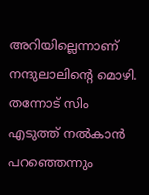അറിയില്ലെന്നാണ് നന്ദുലാലിന്റെ മൊഴി. തന്നോട് സിം എടുത്ത് നല്‍കാന്‍ പറഞ്ഞെന്നും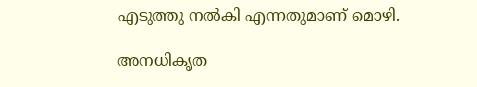എടുത്തു നല്‍കി എന്നതുമാണ് മൊഴി.

അനധികൃത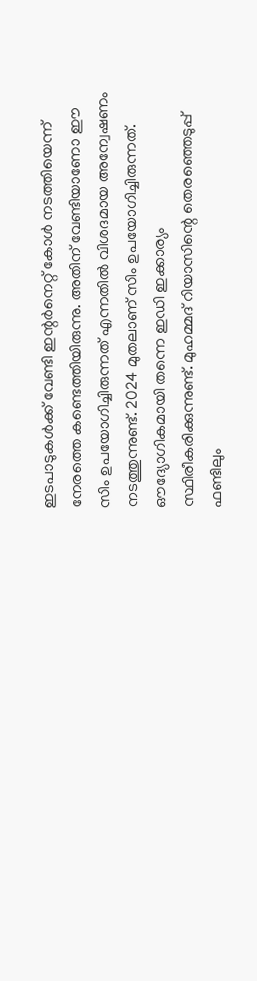ഇടപാടുകള്‍ക്ക് വേണ്ടി ഇന്റര്‍നെറ്റ് കോള്‍ നടത്തിയെന്ന് നേരത്തെ കണ്ടെത്തിയിരുന്നു. അതിന് വേണ്ടിയാണോ ഈ സിം ഉപയോഗിച്ചിരുന്നത് എന്നതില്‍ വിശദമായ അന്വേഷണം നടത്തുന്നുണ്ട്. 2024 മുതലാണ് സിം ഉപയോഗിച്ചിരുന്നത്. ഔദ്യോഗികമായി തന്നെ ഇഡി ഇക്കാര്യം സ്ഥിരീകരിക്കുന്നുണ്ട്. മുഹമ്മദ് റിയാസിന്റെ തെരഞ്ഞെടുപ്പ് ഫണ്ടിലും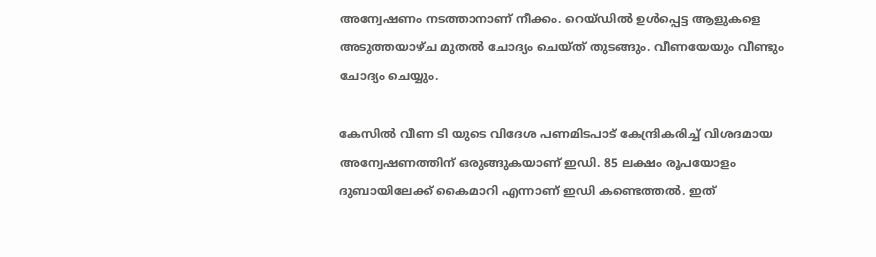അന്വേഷണം നടത്താനാണ് നീക്കം. റെയ്ഡില്‍ ഉള്‍പ്പെട്ട ആളുകളെ അടുത്തയാഴ്ച മുതല്‍ ചോദ്യം ചെയ്ത് തുടങ്ങും. വീണയേയും വീണ്ടും ചോദ്യം ചെയ്യും.

കേസില്‍ വീണ ടി യുടെ വിദേശ പണമിടപാട് കേന്ദ്രികരിച്ച് വിശദമായ അന്വേഷണത്തിന് ഒരുങ്ങുകയാണ് ഇഡി. 85 ലക്ഷം രൂപയോളം ദുബായിലേക്ക് കൈമാറി എന്നാണ് ഇഡി കണ്ടെത്തല്‍. ഇത്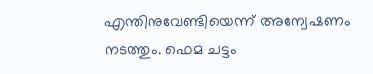എന്തിനുവേണ്ടിയെന്ന് അന്വേഷണം നടത്തും. ഫെമ ചട്ടം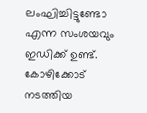ലംഘിച്ചിട്ടുണ്ടോ എന്ന സംശയവും ഇഡിക്ക് ഉണ്ട്. കോഴിക്കോട് നടത്തിയ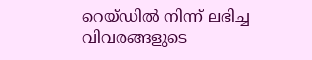റെയ്ഡില്‍ നിന്ന് ലഭിച്ച വിവരങ്ങളുടെ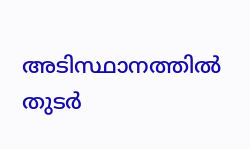അടിസ്ഥാനത്തില്‍ തുടര്‍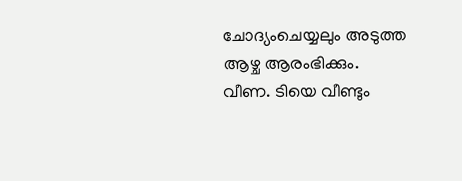ചോദ്യംചെയ്യലും അടുത്ത ആഴ്ച ആരംഭിക്കും. വീണ. ടിയെ വീണ്ടും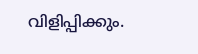വിളിപ്പിക്കും.